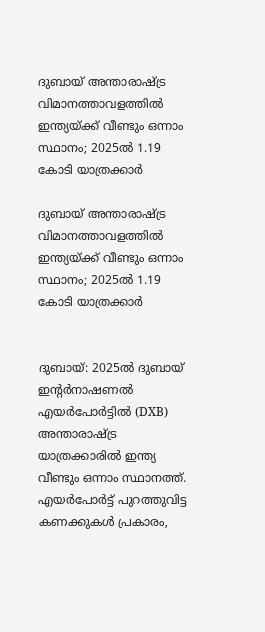ദുബായ് അന്താരാഷ്ട്ര വിമാനത്താവളത്തിൽ ഇന്ത്യയ്ക്ക് വീണ്ടും ഒന്നാം സ്ഥാനം; 2025ൽ 1.19 കോടി യാത്രക്കാർ

ദുബായ് അന്താരാഷ്ട്ര വിമാനത്താവളത്തിൽ ഇന്ത്യയ്ക്ക് വീണ്ടും ഒന്നാം സ്ഥാനം; 2025ൽ 1.19 കോടി യാത്രക്കാർ


ദുബായ്: 2025ൽ ദുബായ് ഇന്റർനാഷണൽ എയർപോർട്ടിൽ (DXB) അന്താരാഷ്ട്ര യാത്രക്കാരിൽ ഇന്ത്യ വീണ്ടും ഒന്നാം സ്ഥാനത്ത്. എയർപോർട്ട് പുറത്തുവിട്ട കണക്കുകൾ പ്രകാരം,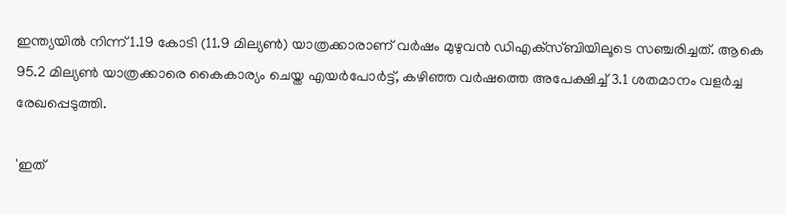ഇന്ത്യയിൽ നിന്ന് 1.19 കോടി (11.9 മില്യൺ) യാത്രക്കാരാണ് വർഷം മുഴുവൻ ഡിഎക്‌സ്ബിയിലൂടെ സഞ്ചരിച്ചത്. ആകെ 95.2 മില്യൺ യാത്രക്കാരെ കൈകാര്യം ചെയ്ത എയർപോർട്ട്, കഴിഞ്ഞ വർഷത്തെ അപേക്ഷിച്ച് 3.1 ശതമാനം വളർച്ച രേഖപ്പെടുത്തി.

'ഇത്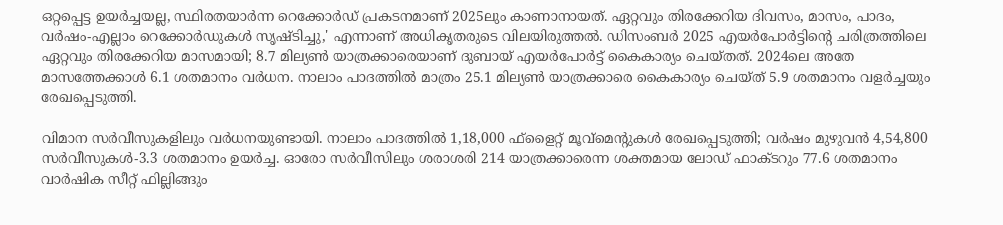ഒറ്റപ്പെട്ട ഉയർച്ചയല്ല, സ്ഥിരതയാർന്ന റെക്കോർഡ് പ്രകടനമാണ് 2025ലും കാണാനായത്. ഏറ്റവും തിരക്കേറിയ ദിവസം, മാസം, പാദം, വർഷം-എല്ലാം റെക്കോർഡുകൾ സൃഷ്ടിച്ചു,' എന്നാണ് അധികൃതരുടെ വിലയിരുത്തൽ. ഡിസംബർ 2025 എയർപോർട്ടിന്റെ ചരിത്രത്തിലെ ഏറ്റവും തിരക്കേറിയ മാസമായി; 8.7 മില്യൺ യാത്രക്കാരെയാണ് ദുബായ് എയർപോർട്ട് കൈകാര്യം ചെയ്തത്. 2024ലെ അതേ മാസത്തേക്കാൾ 6.1 ശതമാനം വർധന. നാലാം പാദത്തിൽ മാത്രം 25.1 മില്യൺ യാത്രക്കാരെ കൈകാര്യം ചെയ്ത് 5.9 ശതമാനം വളർച്ചയും രേഖപ്പെടുത്തി.

വിമാന സർവീസുകളിലും വർധനയുണ്ടായി. നാലാം പാദത്തിൽ 1,18,000 ഫ്‌ളൈറ്റ് മൂവ്‌മെന്റുകൾ രേഖപ്പെടുത്തി; വർഷം മുഴുവൻ 4,54,800 സർവീസുകൾ-3.3 ശതമാനം ഉയർച്ച. ഓരോ സർവീസിലും ശരാശരി 214 യാത്രക്കാരെന്ന ശക്തമായ ലോഡ് ഫാക്ടറും 77.6 ശതമാനം വാർഷിക സീറ്റ് ഫില്ലിങ്ങും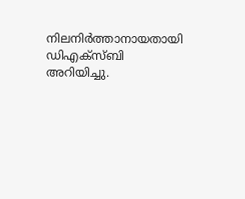നിലനിർത്താനായതായി ഡിഎക്‌സ്ബി അറിയിച്ചു.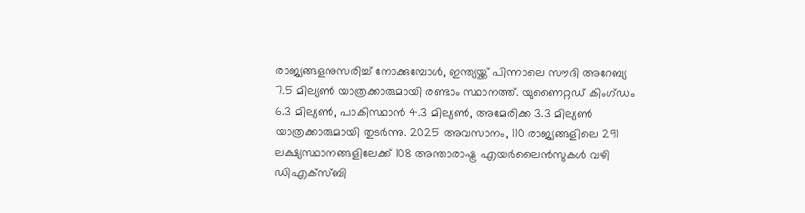രാജ്യങ്ങളനുസരിച്ച് നോക്കുമ്പോൾ, ഇന്ത്യയ്ക്ക് പിന്നാലെ സൗദി അറേബ്യ 7.5 മില്യൺ യാത്രക്കാരുമായി രണ്ടാം സ്ഥാനത്ത്. യുണൈറ്റഡ് കിംഗ്ഡം 6.3 മില്യൺ, പാകിസ്ഥാൻ 4.3 മില്യൺ, അമേരിക്ക 3.3 മില്യൺ യാത്രക്കാരുമായി തുടർന്നു. 2025 അവസാനം, 110 രാജ്യങ്ങളിലെ 291 ലക്ഷ്യസ്ഥാനങ്ങളിലേക്ക് 108 അന്താരാഷ്ട്ര എയർലൈൻസുകൾ വഴി ഡിഎക്‌സ്ബി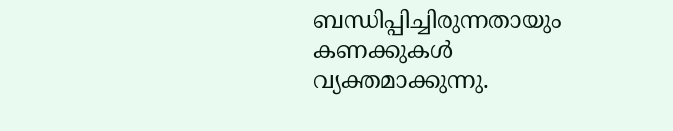ബന്ധിപ്പിച്ചിരുന്നതായും കണക്കുകൾ വ്യക്തമാക്കുന്നു.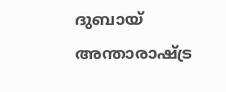ദുബായ് അന്താരാഷ്ട്ര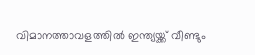വിമാനത്താവളത്തിൽ ഇന്ത്യയ്ക്ക് വീണ്ടും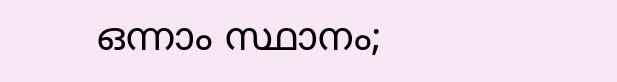ഒന്നാം സ്ഥാനം;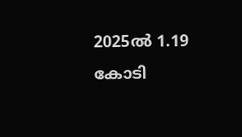2025ൽ 1.19 കോടി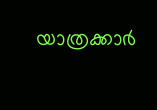യാത്രക്കാർ